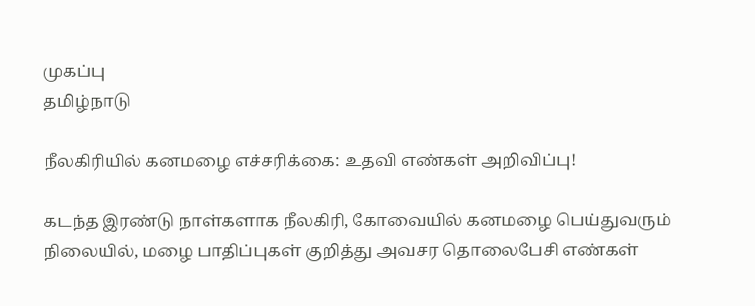முகப்பு
தமிழ்நாடு

நீலகிரியில் கனமழை எச்சரிக்கை: உதவி எண்கள் அறிவிப்பு!

கடந்த இரண்டு நாள்களாக நீலகிரி, கோவையில் கனமழை பெய்துவரும் நிலையில், மழை பாதிப்புகள் குறித்து அவசர தொலைபேசி எண்கள்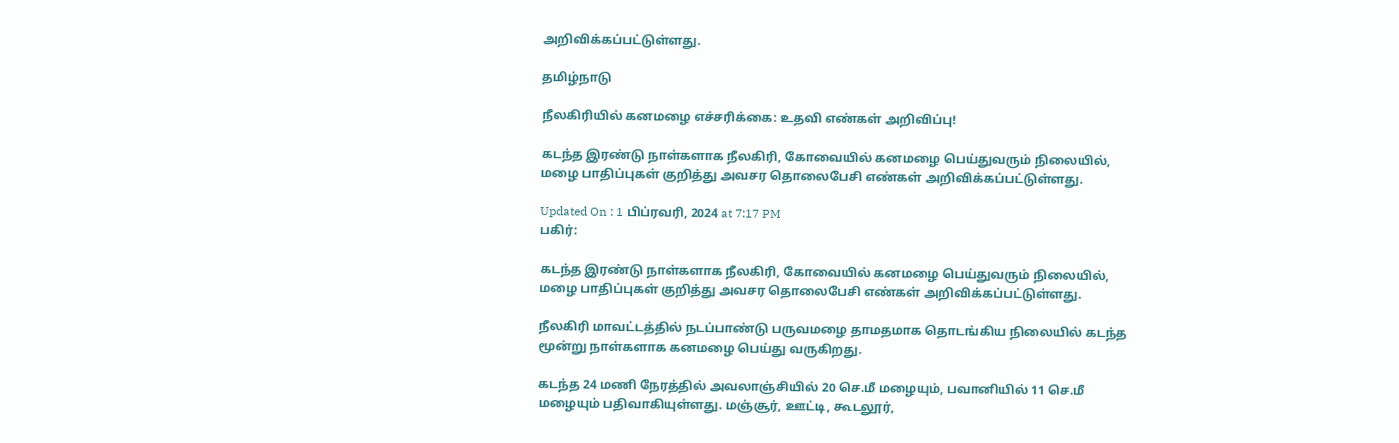அறிவிக்கப்பட்டுள்ளது.

தமிழ்நாடு

நீலகிரியில் கனமழை எச்சரிக்கை: உதவி எண்கள் அறிவிப்பு!

கடந்த இரண்டு நாள்களாக நீலகிரி, கோவையில் கனமழை பெய்துவரும் நிலையில், மழை பாதிப்புகள் குறித்து அவசர தொலைபேசி எண்கள் அறிவிக்கப்பட்டுள்ளது.

Updated On : 1 பிப்ரவரி, 2024 at 7:17 PM
பகிர்:

கடந்த இரண்டு நாள்களாக நீலகிரி, கோவையில் கனமழை பெய்துவரும் நிலையில், மழை பாதிப்புகள் குறித்து அவசர தொலைபேசி எண்கள் அறிவிக்கப்பட்டுள்ளது.

நீலகிரி மாவட்டத்தில் நடப்பாண்டு பருவமழை தாமதமாக தொடங்கிய நிலையில் கடந்த மூன்று நாள்களாக கனமழை பெய்து வருகிறது.

கடந்த 24 மணி நேரத்தில் அவலாஞ்சியில் 20 செ.மீ மழையும், பவானியில் 11 செ.மீ மழையும் பதிவாகியுள்ளது. மஞ்சூர், ஊட்டி, கூடலூர்,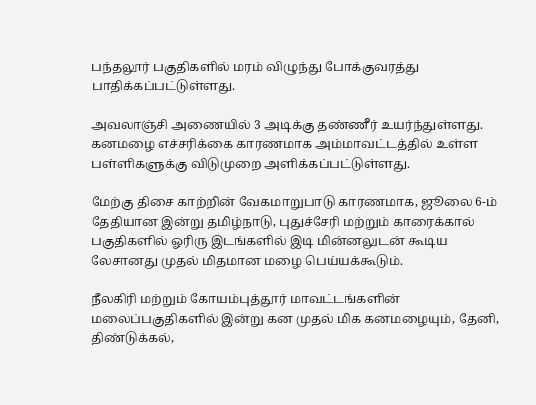பந்தலூர் பகுதிகளில் மரம் விழுந்து போக்குவரத்து பாதிக்கப்பட்டுள்ளது.

அவலாஞ்சி அணையில் 3 அடிக்கு தண்ணீர் உயர்ந்துள்ளது. கனமழை எச்சரிக்கை காரணமாக அம்மாவட்டத்தில் உள்ள பள்ளிகளுக்கு விடுமுறை அளிக்கப்பட்டுள்ளது.

மேற்கு திசை காற்றின் வேகமாறுபாடு காரணமாக, ஜூலை 6-ம் தேதியான இன்று தமிழ்நாடு, புதுச்சேரி மற்றும் காரைக்கால் பகுதிகளில் ஓரிரு இடங்களில் இடி மின்னலுடன் கூடிய லேசானது முதல் மிதமான மழை பெய்யக்கூடும்.

நீலகிரி மற்றும் கோயம்புத்தூர் மாவட்டங்களின் மலைப்பகுதிகளில் இன்று கன முதல் மிக கனமழையும், தேனி, திண்டுக்கல்,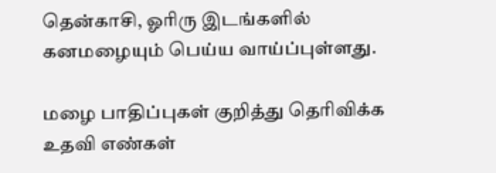தென்காசி, ஓரிரு இடங்களில் கனமழையும் பெய்ய வாய்ப்புள்ளது.

மழை பாதிப்புகள் குறித்து தெரிவிக்க உதவி எண்கள்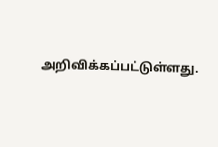அறிவிக்கப்பட்டுள்ளது.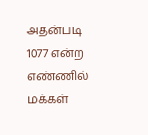அதன்படி 1077 என்ற எண்ணில் மக்கள்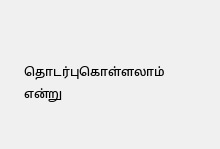தொடர்புகொள்ளலாம் என்று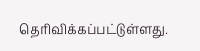தெரிவிக்கப்பட்டுள்ளது.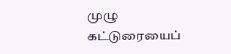முழு கட்டுரையைப்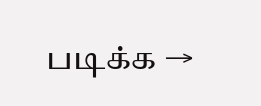படிக்க →